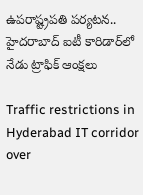ఉపరాష్ట్రపతి పర్యటన.. హైదరాబాద్‌ ఐటీ కారిడార్‌లో నేడు ట్రాఫిక్ ఆంక్షలు

Traffic restrictions in Hyderabad IT corridor over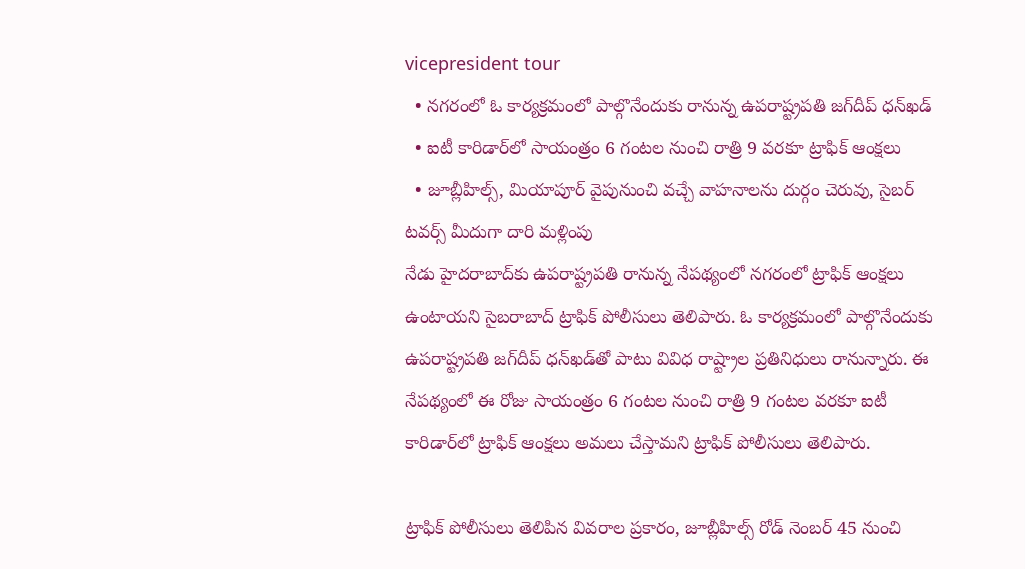vicepresident tour
  • నగరంలో ఓ కార్యక్రమంలో పాల్గొనేందుకు రానున్న ఉపరాష్ట్రపతి జగ్‌దీప్ ధన్‌ఖడ్
  • ఐటీ కారిడార్‌లో సాయంత్రం 6 గంటల నుంచి రాత్రి 9 వరకూ ట్రాఫిక్ ఆంక్షలు
  • జూబ్లీహిల్స్, మియాపూర్ వైపునుంచి వచ్చే వాహనాలను దుర్గం చెరువు, సైబర్ టవర్స్ మీదుగా దారి మళ్లింపు
నేడు హైదరాబాద్‌కు ఉపరాష్ట్రపతి రానున్న నేపథ్యంలో నగరంలో ట్రాఫిక్ ఆంక్షలు ఉంటాయని సైబరాబాద్ ట్రాఫిక్ పోలీసులు తెలిపారు. ఓ కార్యక్రమంలో పాల్గొనేందుకు ఉపరాష్ట్రపతి జగ్‌దీప్ ధన్‌ఖడ్‌తో పాటు వివిధ రాష్ట్రాల ప్రతినిధులు రానున్నారు. ఈ నేపథ్యంలో ఈ రోజు సాయంత్రం 6 గంటల నుంచి రాత్రి 9 గంటల వరకూ ఐటీ కారిడార్‌లో ట్రాఫిక్ ఆంక్షలు అమలు చేస్తామని ట్రాఫిక్ పోలీసులు తెలిపారు.

ట్రాఫిక్ పోలీసులు తెలిపిన వివరాల ప్రకారం, జూబ్లీహిల్స్ రోడ్ నెంబర్ 45 నుంచి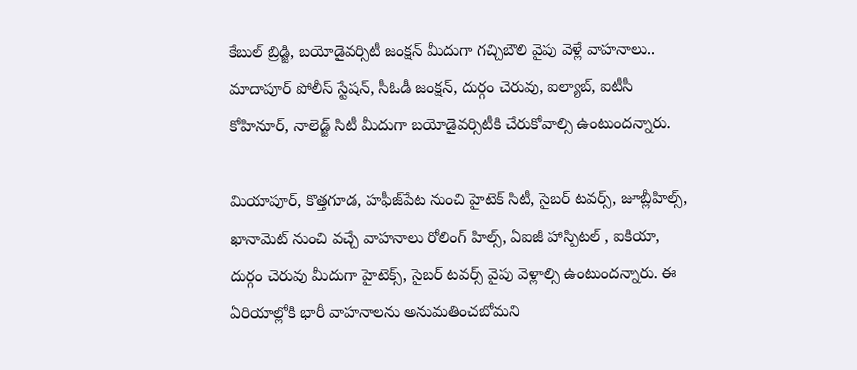కేబుల్ బ్రిడ్జి, బయోడైవర్సిటీ జంక్షన్ మీదుగా గచ్చిబౌలి వైపు వెళ్లే వాహనాలు.. మాదాపూర్ పోలీస్ స్టేషన్, సీఓడీ జంక్షన్, దుర్గం చెరువు, ఐల్యాబ్, ఐటీసీ కోహినూర్, నాలెడ్జ్ సిటీ మీదుగా బయోడైవర్సిటీకి చేరుకోవాల్సి ఉంటుందన్నారు.

మియాపూర్, కొత్తగూడ, హఫీజ్‌పేట నుంచి హైటెక్ సిటీ, సైబర్ టవర్స్, జూబ్లీహిల్స్, ఖానామెట్ నుంచి వచ్చే వాహనాలు రోలింగ్ హిల్స్, ఏఐజీ హాస్పిటల్ , ఐకియా, దుర్గం చెరువు మీదుగా హైటెక్స్, సైబర్ టవర్స్ వైపు వెళ్లాల్సి ఉంటుందన్నారు. ఈ ఏరియాల్లోకి భారీ వాహనాలను అనుమతించబోమని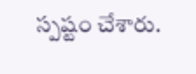స్పష్టం చేశారు.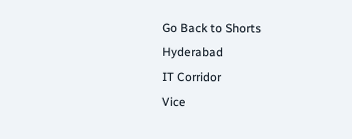Go Back to Shorts
Hyderabad
IT Corridor
Vice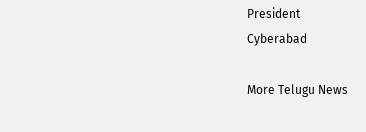President
Cyberabad

More Telugu News